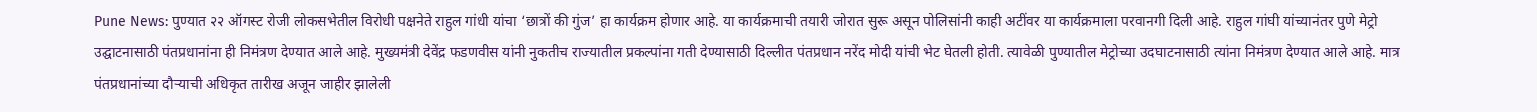Pune News: पुण्यात २२ ऑगस्ट रोजी लोकसभेतील विरोधी पक्षनेते राहुल गांधी यांचा ‘छात्रों की गुंज’ हा कार्यक्रम होणार आहे. या कार्यक्रमाची तयारी जोरात सुरू असून पोलिसांनी काही अटींवर या कार्यक्रमाला परवानगी दिली आहे. राहुल गांघी यांच्यानंतर पुणे मेट्रो उद्घाटनासाठी पंतप्रधानांना ही निमंत्रण देण्यात आले आहे. मुख्यमंत्री देवेंद्र फडणवीस यांनी नुकतीच राज्यातील प्रकल्पांना गती देण्यासाठी दिल्लीत पंतप्रधान नरेंद मोदी यांची भेट घेतली होती. त्यावेळी पुण्यातील मेट्रोच्या उदघाटनासाठी त्यांना निमंत्रण देण्यात आले आहे. मात्र पंतप्रधानांच्या दौऱ्याची अधिकृत तारीख अजून जाहीर झालेली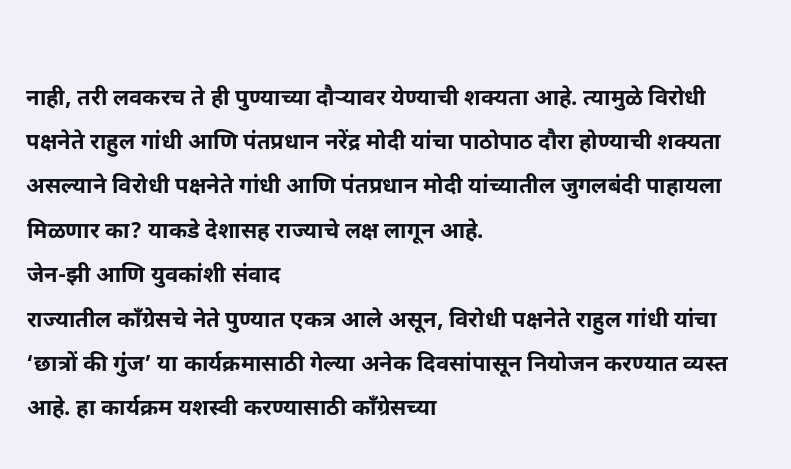नाही, तरी लवकरच ते ही पुण्याच्या दौऱ्यावर येण्याची शक्यता आहे. त्यामुळे विरोधी पक्षनेते राहुल गांधी आणि पंतप्रधान नरेंद्र मोदी यांचा पाठोपाठ दौरा होण्याची शक्यता असल्याने विरोधी पक्षनेते गांधी आणि पंतप्रधान मोदी यांच्यातील जुगलबंदी पाहायला मिळणार का? याकडे देशासह राज्याचे लक्ष लागून आहे.
जेन-झी आणि युवकांशी संवाद
राज्यातील काँग्रेसचे नेते पुण्यात एकत्र आले असून, विरोधी पक्षनेते राहुल गांधी यांचा ‘छात्रों की गुंज’ या कार्यक्रमासाठी गेल्या अनेक दिवसांपासून नियोजन करण्यात व्यस्त आहे. हा कार्यक्रम यशस्वी करण्यासाठी काँग्रेसच्या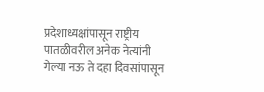प्रदेशाध्यक्षांपासून राष्ट्रीय पातळीवरील अनेक नेत्यांनी गेल्या नऊ ते दहा दिवसांपासून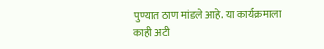पुण्यात ठाण मांडले आहे. या कार्यक्रमाला काही अटी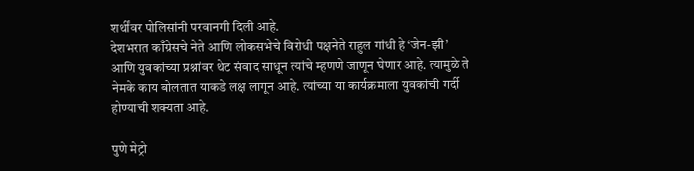शर्थींवर पोलिसांनी परवानगी दिली आहे.
देशभरात काँग्रेसचे नेते आणि लोकसभेचे विरोधी पक्षनेते राहुल गांधी हे ‘जेन-झी’ आणि युवकांच्या प्रश्नांवर थेट संवाद साधून त्यांचे म्हणणे जाणून घेणार आहे. त्यामुळे ते नेमके काय बोलतात याकडे लक्ष लागून आहे. त्यांच्या या कार्यक्रमाला युवकांची गर्दी होण्याची शक्यता आहे.

पुणे मेट्रो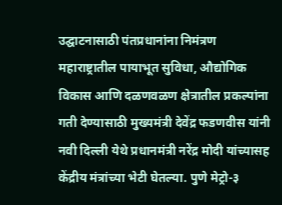उद्घाटनासाठी पंतप्रधानांना निमंत्रण
महाराष्ट्रातील पायाभूत सुविधा, औद्योगिक विकास आणि दळणवळण क्षेत्रातील प्रकल्पांना गती देण्यासाठी मुख्यमंत्री देवेंद्र फडणवीस यांनी नवी दिल्ली येथे प्रधानमंत्री नरेंद्र मोदी यांच्यासह केंद्रीय मंत्रांच्या भेटी घेतल्या. पुणे मेट्रो-३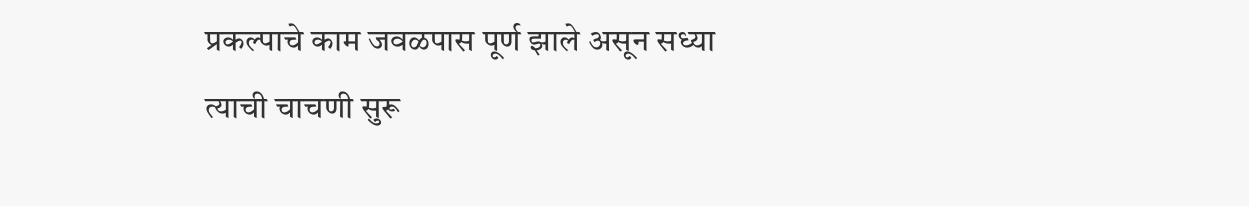प्रकल्पाचे काम जवळपास पूर्ण झाले असून सध्या त्याची चाचणी सुरू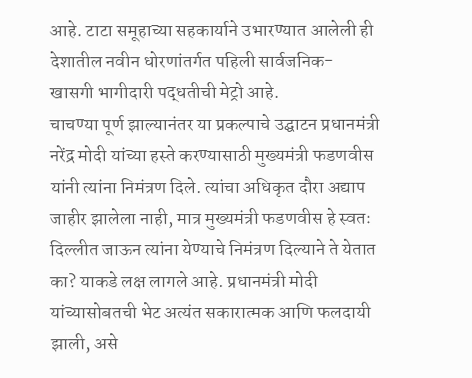आहे. टाटा समूहाच्या सहकार्याने उभारण्यात आलेली ही देशातील नवीन धोरणांतर्गत पहिली सार्वजनिक- खासगी भागीदारी पद्धतीची मेट्रो आहे.
चाचण्या पूर्ण झाल्यानंतर या प्रकल्पाचे उद्घाटन प्रधानमंत्री नरेंद्र मोदी यांच्या हस्ते करण्यासाठी मुख्यमंत्री फडणवीस यांनी त्यांना निमंत्रण दिले. त्यांचा अधिकृत दौरा अद्याप जाहीर झालेला नाही, मात्र मुख्यमंत्री फडणवीस हे स्वतः दिल्लीत जाऊन त्यांना येण्याचे निमंत्रण दिल्याने ते येतात का? याकडे लक्ष लागले आहे. प्रधानमंत्री मोदी यांच्यासोबतची भेट अत्यंत सकारात्मक आणि फलदायी झाली, असे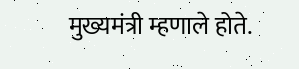मुख्यमंत्री म्हणाले होते.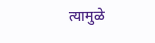त्यामुळे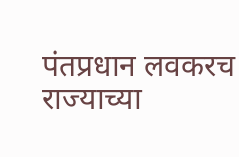पंतप्रधान लवकरच राज्याच्या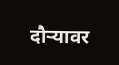दौऱ्यावर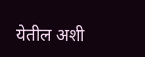येतील अशी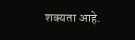शक्यता आहे.